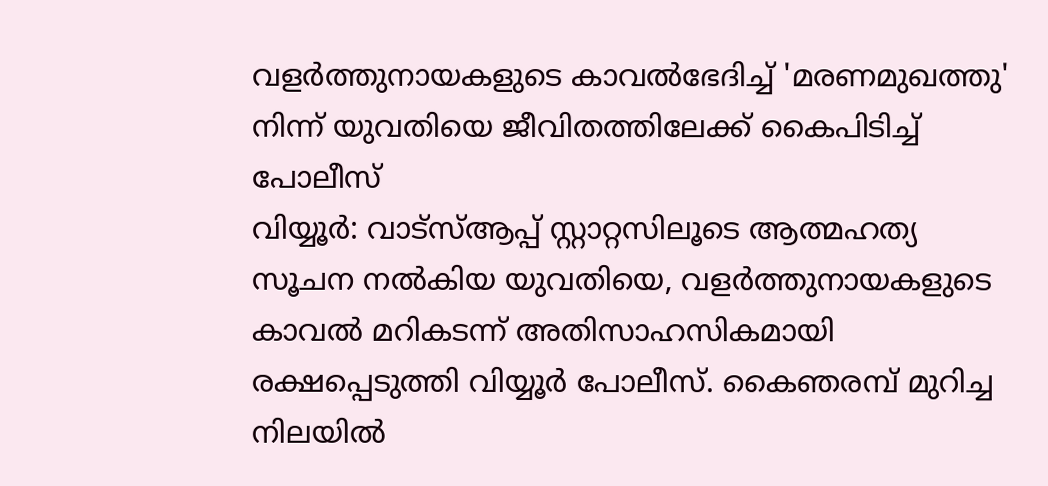വളർത്തുനായകളുടെ കാവൽഭേദിച്ച് 'മരണമുഖത്തു' നിന്ന് യുവതിയെ ജീവിതത്തിലേക്ക് കൈപിടിച്ച് പോലീസ്
വിയ്യൂർ: വാട്സ്ആപ്പ് സ്റ്റാറ്റസിലൂടെ ആത്മഹത്യ സൂചന നൽകിയ യുവതിയെ, വളർത്തുനായകളുടെ കാവൽ മറികടന്ന് അതിസാഹസികമായി രക്ഷപ്പെടുത്തി വിയ്യൂർ പോലീസ്. കൈഞരമ്പ് മുറിച്ച നിലയിൽ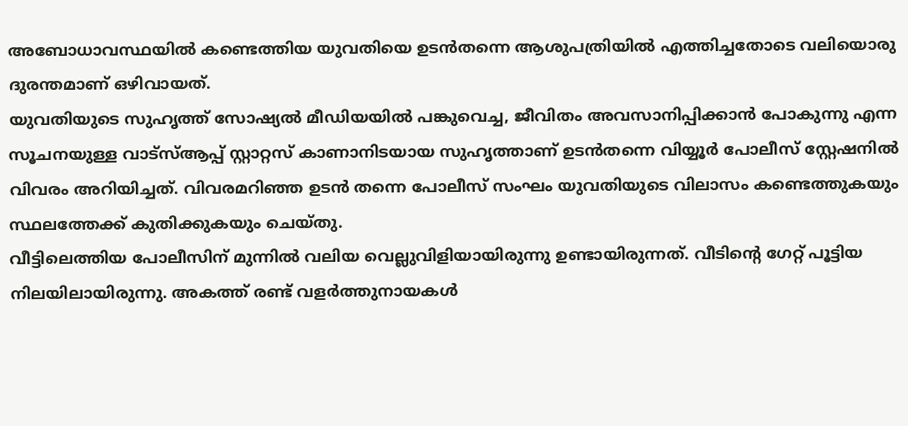അബോധാവസ്ഥയിൽ കണ്ടെത്തിയ യുവതിയെ ഉടൻതന്നെ ആശുപത്രിയിൽ എത്തിച്ചതോടെ വലിയൊരു ദുരന്തമാണ് ഒഴിവായത്.
യുവതിയുടെ സുഹൃത്ത് സോഷ്യൽ മീഡിയയിൽ പങ്കുവെച്ച, ജീവിതം അവസാനിപ്പിക്കാൻ പോകുന്നു എന്ന സൂചനയുള്ള വാട്സ്ആപ്പ് സ്റ്റാറ്റസ് കാണാനിടയായ സുഹൃത്താണ് ഉടൻതന്നെ വിയ്യൂർ പോലീസ് സ്റ്റേഷനിൽ വിവരം അറിയിച്ചത്. വിവരമറിഞ്ഞ ഉടൻ തന്നെ പോലീസ് സംഘം യുവതിയുടെ വിലാസം കണ്ടെത്തുകയും സ്ഥലത്തേക്ക് കുതിക്കുകയും ചെയ്തു.
വീട്ടിലെത്തിയ പോലീസിന് മുന്നിൽ വലിയ വെല്ലുവിളിയായിരുന്നു ഉണ്ടായിരുന്നത്. വീടിന്റെ ഗേറ്റ് പൂട്ടിയ നിലയിലായിരുന്നു. അകത്ത് രണ്ട് വളർത്തുനായകൾ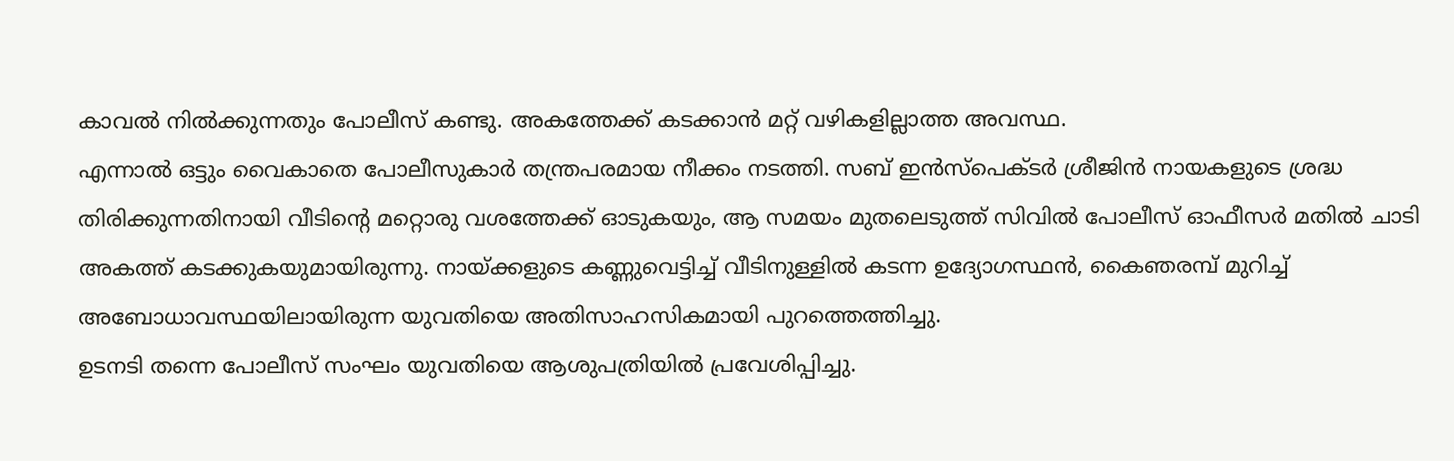കാവൽ നിൽക്കുന്നതും പോലീസ് കണ്ടു. അകത്തേക്ക് കടക്കാൻ മറ്റ് വഴികളില്ലാത്ത അവസ്ഥ.
എന്നാൽ ഒട്ടും വൈകാതെ പോലീസുകാർ തന്ത്രപരമായ നീക്കം നടത്തി. സബ് ഇൻസ്പെക്ടർ ശ്രീജിൻ നായകളുടെ ശ്രദ്ധ തിരിക്കുന്നതിനായി വീടിന്റെ മറ്റൊരു വശത്തേക്ക് ഓടുകയും, ആ സമയം മുതലെടുത്ത് സിവിൽ പോലീസ് ഓഫീസർ മതിൽ ചാടി അകത്ത് കടക്കുകയുമായിരുന്നു. നായ്ക്കളുടെ കണ്ണുവെട്ടിച്ച് വീടിനുള്ളിൽ കടന്ന ഉദ്യോഗസ്ഥൻ, കൈഞരമ്പ് മുറിച്ച് അബോധാവസ്ഥയിലായിരുന്ന യുവതിയെ അതിസാഹസികമായി പുറത്തെത്തിച്ചു.
ഉടനടി തന്നെ പോലീസ് സംഘം യുവതിയെ ആശുപത്രിയിൽ പ്രവേശിപ്പിച്ചു.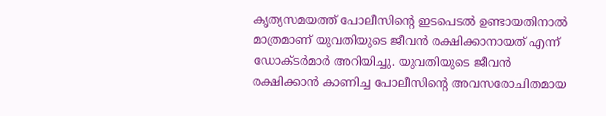കൃത്യസമയത്ത് പോലീസിന്റെ ഇടപെടൽ ഉണ്ടായതിനാൽ മാത്രമാണ് യുവതിയുടെ ജീവൻ രക്ഷിക്കാനായത് എന്ന് ഡോക്ടർമാർ അറിയിച്ചു. യുവതിയുടെ ജീവൻ രക്ഷിക്കാൻ കാണിച്ച പോലീസിന്റെ അവസരോചിതമായ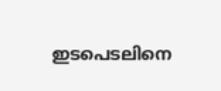ഇടപെടലിനെ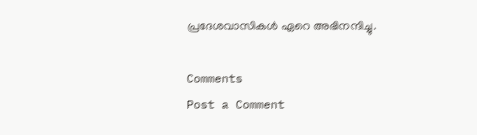പ്രദേശവാസികൾ ഏറെ അഭിനന്ദിച്ചു.

Comments
Post a Comment